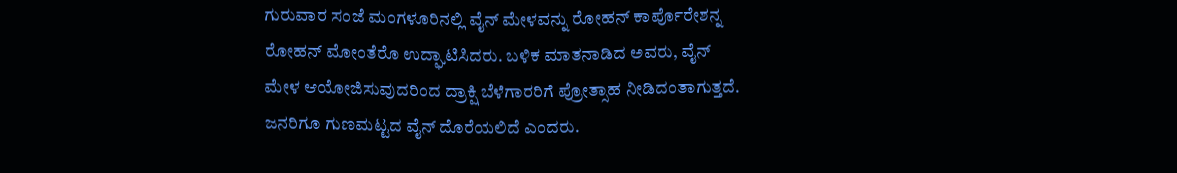ಗುರುವಾರ ಸಂಜೆ ಮಂಗಳೂರಿನಲ್ಲಿ ವೈನ್ ಮೇಳವನ್ನು ರೋಹನ್ ಕಾರ್ಪೊರೇಶನ್ನ ರೋಹನ್ ಮೋಂತೆರೊ ಉದ್ಘಾಟಿಸಿದರು. ಬಳಿಕ ಮಾತನಾಡಿದ ಅವರು, ವೈನ್ ಮೇಳ ಆಯೋಜಿಸುವುದರಿಂದ ದ್ರಾಕ್ಷಿ ಬೆಳೆಗಾರರಿಗೆ ಪ್ರೋತ್ಸಾಹ ನೀಡಿದಂತಾಗುತ್ತದೆ. ಜನರಿಗೂ ಗುಣಮಟ್ಟದ ವೈನ್ ದೊರೆಯಲಿದೆ ಎಂದರು.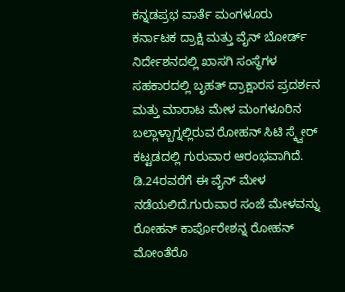ಕನ್ನಡಪ್ರಭ ವಾರ್ತೆ ಮಂಗಳೂರು
ಕರ್ನಾಟಕ ದ್ರಾಕ್ಷಿ ಮತ್ತು ವೈನ್ ಬೋರ್ಡ್ ನಿರ್ದೇಶನದಲ್ಲಿ ಖಾಸಗಿ ಸಂಸ್ಥೆಗಳ ಸಹಕಾರದಲ್ಲಿ ಬೃಹತ್ ದ್ರಾಕ್ಷಾರಸ ಪ್ರದರ್ಶನ ಮತ್ತು ಮಾರಾಟ ಮೇಳ ಮಂಗಳೂರಿನ ಬಲ್ಲಾಳ್ಬಾಗ್ನಲ್ಲಿರುವ ರೋಹನ್ ಸಿಟಿ ಸ್ಕ್ವೇರ್ ಕಟ್ಟಡದಲ್ಲಿ ಗುರುವಾರ ಆರಂಭವಾಗಿದೆ. ಡಿ.24ರವರೆಗೆ ಈ ವೈನ್ ಮೇಳ ನಡೆಯಲಿದೆ.ಗುರುವಾರ ಸಂಜೆ ಮೇಳವನ್ನು ರೋಹನ್ ಕಾರ್ಪೊರೇಶನ್ನ ರೋಹನ್ ಮೋಂತೆರೊ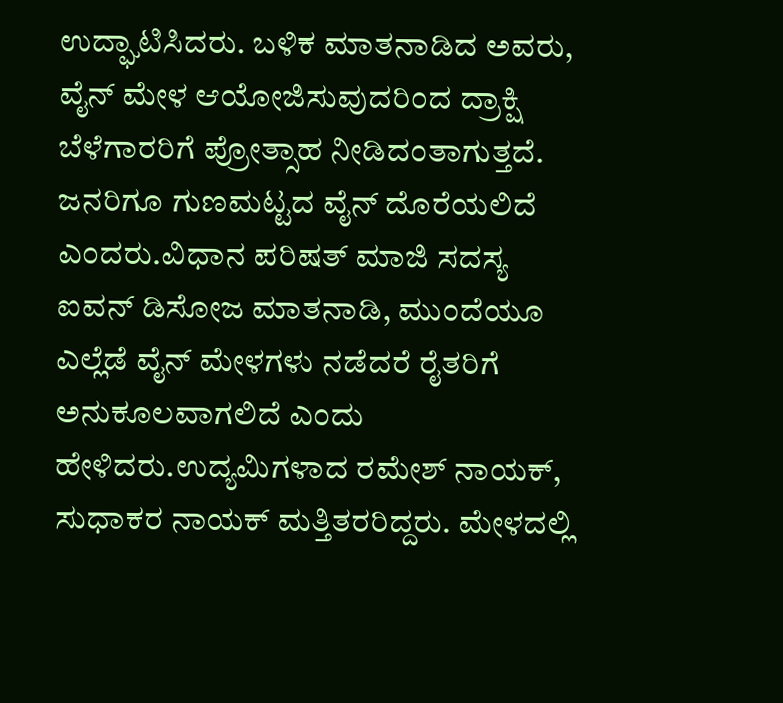ಉದ್ಘಾಟಿಸಿದರು. ಬಳಿಕ ಮಾತನಾಡಿದ ಅವರು, ವೈನ್ ಮೇಳ ಆಯೋಜಿಸುವುದರಿಂದ ದ್ರಾಕ್ಷಿ ಬೆಳೆಗಾರರಿಗೆ ಪ್ರೋತ್ಸಾಹ ನೀಡಿದಂತಾಗುತ್ತದೆ. ಜನರಿಗೂ ಗುಣಮಟ್ಟದ ವೈನ್ ದೊರೆಯಲಿದೆ ಎಂದರು.ವಿಧಾನ ಪರಿಷತ್ ಮಾಜಿ ಸದಸ್ಯ ಐವನ್ ಡಿಸೋಜ ಮಾತನಾಡಿ, ಮುಂದೆಯೂ ಎಲ್ಲೆಡೆ ವೈನ್ ಮೇಳಗಳು ನಡೆದರೆ ರೈತರಿಗೆ ಅನುಕೂಲವಾಗಲಿದೆ ಎಂದು ಹೇಳಿದರು.ಉದ್ಯಮಿಗಳಾದ ರಮೇಶ್ ನಾಯಕ್, ಸುಧಾಕರ ನಾಯಕ್ ಮತ್ತಿತರರಿದ್ದರು. ಮೇಳದಲ್ಲಿ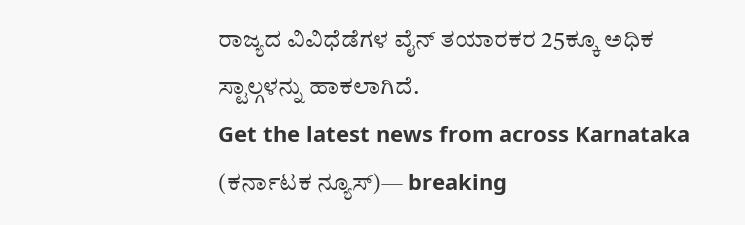ರಾಜ್ಯದ ವಿವಿಧೆಡೆಗಳ ವೈನ್ ತಯಾರಕರ 25ಕ್ಕೂ ಅಧಿಕ ಸ್ಟಾಲ್ಗಳನ್ನು ಹಾಕಲಾಗಿದೆ.
Get the latest news from across Karnataka (ಕರ್ನಾಟಕ ನ್ಯೂಸ್)— breaking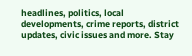headlines, politics, local developments, crime reports, district updates, civic issues and more. Stay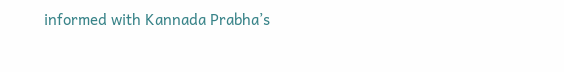informed with Kannada Prabha’s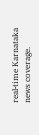real‑time Karnataka news coverage.